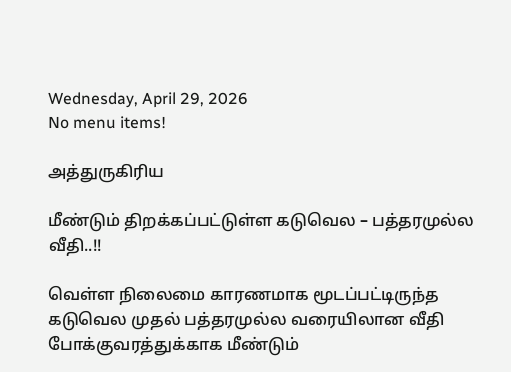Wednesday, April 29, 2026
No menu items!

அத்துருகிரிய

மீண்டும் திறக்கப்பட்டுள்ள கடுவெல – பத்தரமுல்ல வீதி..!!

வெள்ள நிலைமை காரணமாக மூடப்பட்டிருந்த கடுவெல முதல் பத்தரமுல்ல வரையிலான வீதி போக்குவரத்துக்காக மீண்டும்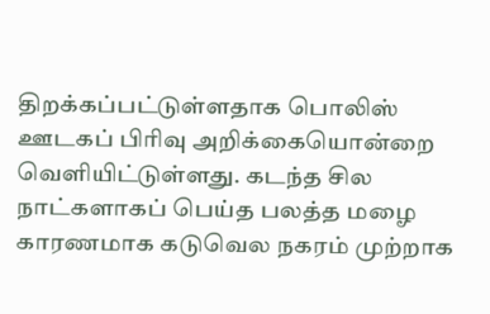திறக்கப்பட்டுள்ளதாக பொலிஸ் ஊடகப் பிரிவு அறிக்கையொன்றை வெளியிட்டுள்ளது. கடந்த சில நாட்களாகப் பெய்த பலத்த மழை காரணமாக கடுவெல நகரம் முற்றாக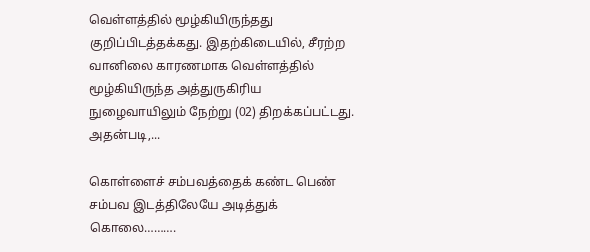வெள்ளத்தில் மூழ்கியிருந்தது குறிப்பிடத்தக்கது. இதற்கிடையில், சீரற்ற வானிலை காரணமாக வெள்ளத்தில் மூழ்கியிருந்த அத்துருகிரிய  நுழைவாயிலும் நேற்று (02) திறக்கப்பட்டது. அதன்படி,...

கொள்ளைச் சம்பவத்தைக் கண்ட பெண் சம்பவ இடத்திலேயே அடித்துக் கொலை……….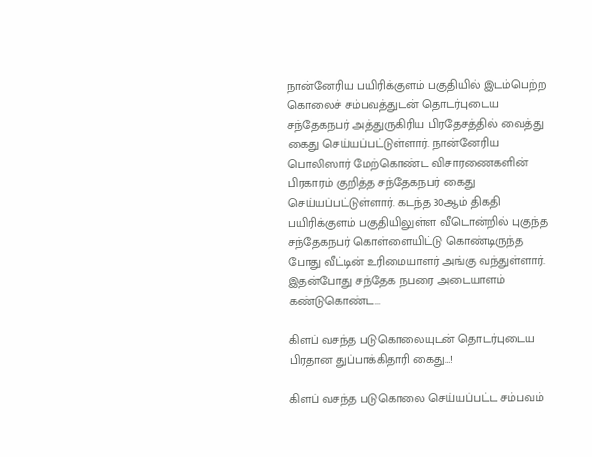நான்னேரிய பயிரிக்குளம் பகுதியில் இடம்பெற்ற கொலைச் சம்பவத்துடன் தொடர்புடைய சந்தேகநபர் அத்துருகிரிய பிரதேசத்தில் வைத்து கைது செய்யப்பட்டுள்ளார். நான்னேரிய பொலிஸார் மேற்கொண்ட விசாரணைகளின் பிரகாரம் குறித்த சந்தேகநபர் கைது செய்யப்பட்டுள்ளார். கடந்த 30ஆம் திகதி பயிரிக்குளம் பகுதியிலுள்ள வீடொன்றில் புகுந்த சந்தேகநபர் கொள்ளையிட்டு கொண்டிருந்த போது வீட்டின் உரிமையாளர் அங்கு வந்துள்ளார். இதன்போது சந்தேக நபரை அடையாளம் கண்டுகொண்ட...

கிளப் வசந்த படுகொலையுடன் தொடர்புடைய பிரதான துப்பாக்கிதாரி கைது…!

கிளப் வசந்த படுகொலை செய்யப்பட்ட சம்பவம்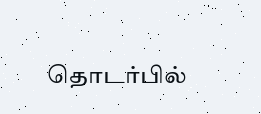தொடர்பில்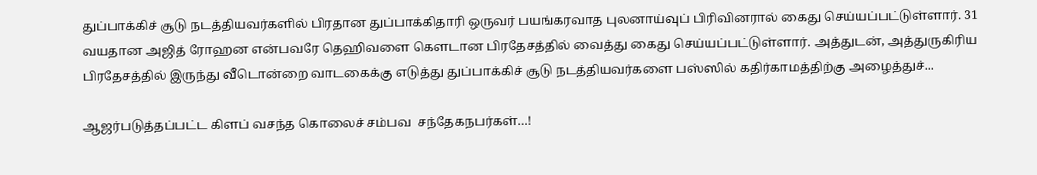துப்பாக்கிச் சூடு நடத்தியவர்களில் பிரதான துப்பாக்கிதாரி ஒருவர் பயங்கரவாத புலனாய்வுப் பிரிவினரால் கைது செய்யப்பட்டுள்ளார். 31 வயதான அஜித் ரோஹன என்பவரே தெஹிவளை கௌடான பிரதேசத்தில் வைத்து கைது செய்யப்பட்டுள்ளார். அத்துடன், அத்துருகிரிய பிரதேசத்தில் இருந்து வீடொன்றை வாடகைக்கு எடுத்து துப்பாக்கிச் சூடு நடத்தியவர்களை பஸ்ஸில் கதிர்காமத்திற்கு அழைத்துச்...

ஆஜர்படுத்தப்பட்ட கிளப் வசந்த கொலைச் சம்பவ  சந்தேகநபர்கள்…!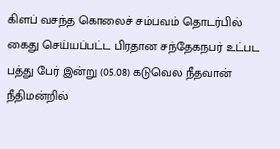கிளப் வசந்த கொலைச் சம்பவம் தொடர்பில் கைது செய்யப்பட்ட பிரதான சந்தேகநபர் உட்பட பத்து பேர் இன்று (05.08) கடுவெல நீதவான் நீதிமன்றில்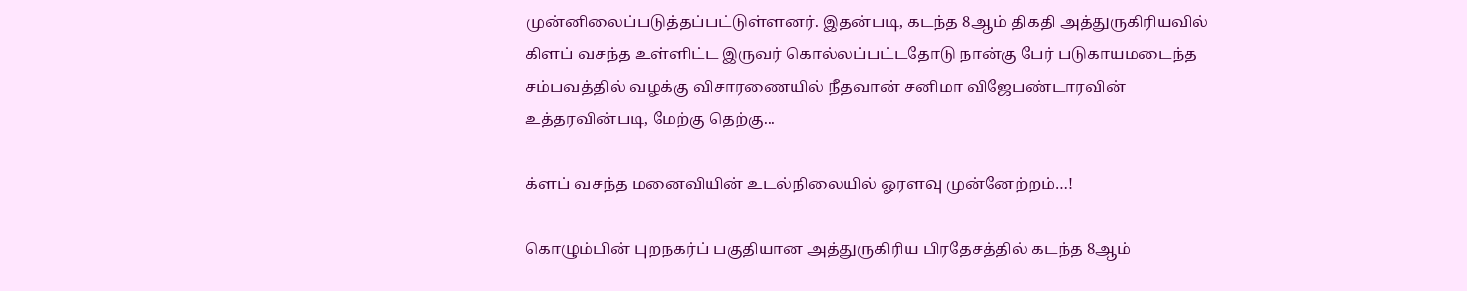முன்னிலைப்படுத்தப்பட்டுள்ளனர். இதன்படி, கடந்த 8ஆம் திகதி அத்துருகிரியவில் கிளப் வசந்த உள்ளிட்ட இருவர் கொல்லப்பட்டதோடு நான்கு பேர் படுகாயமடைந்த சம்பவத்தில் வழக்கு விசாரணையில் நீதவான் சனிமா விஜேபண்டாரவின் உத்தரவின்படி, மேற்கு தெற்கு...

க்ளப் வசந்த மனைவியின் உடல்நிலையில் ஓரளவு முன்னேற்றம்…!

கொழும்பின் புறநகர்ப் பகுதியான அத்துருகிரிய பிரதேசத்தில் கடந்த 8ஆம்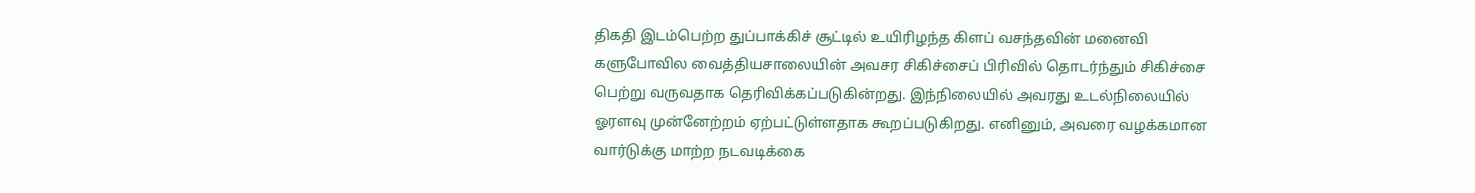திகதி இடம்பெற்ற துப்பாக்கிச் சூட்டில் உயிரிழந்த கிளப் வசந்தவின் மனைவி களுபோவில வைத்தியசாலையின் அவசர சிகிச்சைப் பிரிவில் தொடர்ந்தும் சிகிச்சை பெற்று வருவதாக தெரிவிக்கப்படுகின்றது. இந்நிலையில் அவரது உடல்நிலையில் ஓரளவு முன்னேற்றம் ஏற்பட்டுள்ளதாக கூறப்படுகிறது. எனினும், அவரை வழக்கமான வார்டுக்கு மாற்ற நடவடிக்கை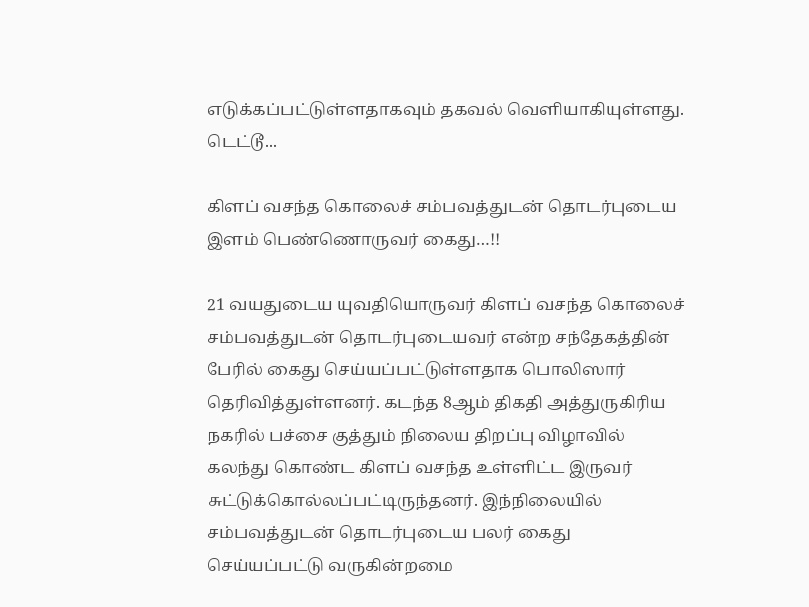எடுக்கப்பட்டுள்ளதாகவும் தகவல் வெளியாகியுள்ளது. டெட்டூ...

கிளப் வசந்த கொலைச் சம்பவத்துடன் தொடர்புடைய இளம் பெண்ணொருவர் கைது…!!

21 வயதுடைய யுவதியொருவர் கிளப் வசந்த கொலைச் சம்பவத்துடன் தொடர்புடையவர் என்ற சந்தேகத்தின் பேரில் கைது செய்யப்பட்டுள்ளதாக பொலிஸார் தெரிவித்துள்ளனர். கடந்த 8ஆம் திகதி அத்துருகிரிய நகரில் பச்சை குத்தும் நிலைய திறப்பு விழாவில் கலந்து கொண்ட கிளப் வசந்த உள்ளிட்ட இருவர் சுட்டுக்கொல்லப்பட்டிருந்தனர். இந்நிலையில் சம்பவத்துடன் தொடர்புடைய பலர் கைது செய்யப்பட்டு வருகின்றமை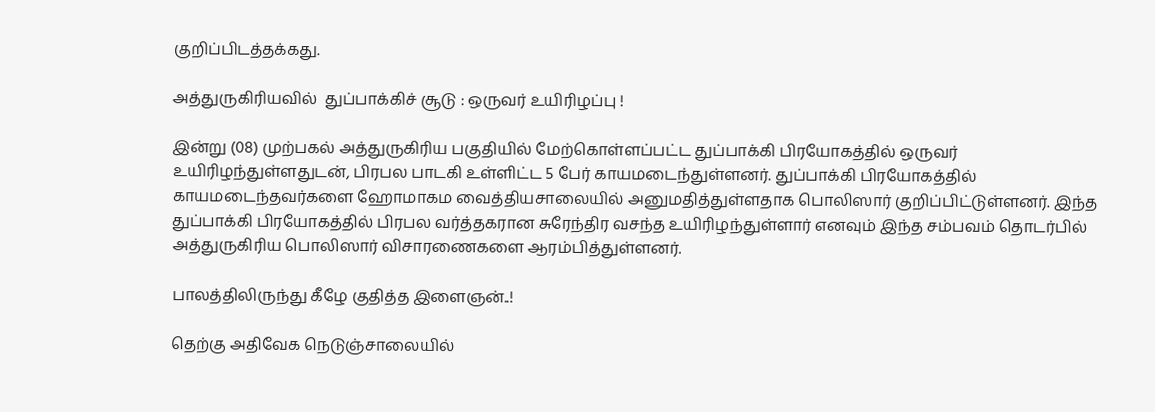குறிப்பிடத்தக்கது.

அத்துருகிரியவில்  துப்பாக்கிச் சூடு : ஒருவர் உயிரிழப்பு !

இன்று (08) முற்பகல் அத்துருகிரிய பகுதியில் மேற்கொள்ளப்பட்ட துப்பாக்கி பிரயோகத்தில் ஒருவர் உயிரிழந்துள்ளதுடன், பிரபல பாடகி உள்ளிட்ட 5 பேர் காயமடைந்துள்ளனர். துப்பாக்கி பிரயோகத்தில் காயமடைந்தவர்களை ஹோமாகம வைத்தியசாலையில் அனுமதித்துள்ளதாக பொலிஸார் குறிப்பிட்டுள்ளனர். இந்த துப்பாக்கி பிரயோகத்தில் பிரபல வர்த்தகரான சுரேந்திர வசந்த உயிரிழந்துள்ளார் எனவும் இந்த சம்பவம் தொடர்பில் அத்துருகிரிய பொலிஸார் விசாரணைகளை ஆரம்பித்துள்ளனர்.

பாலத்திலிருந்து கீழே குதித்த இளைஞன்..!

தெற்கு அதிவேக நெடுஞ்சாலையில்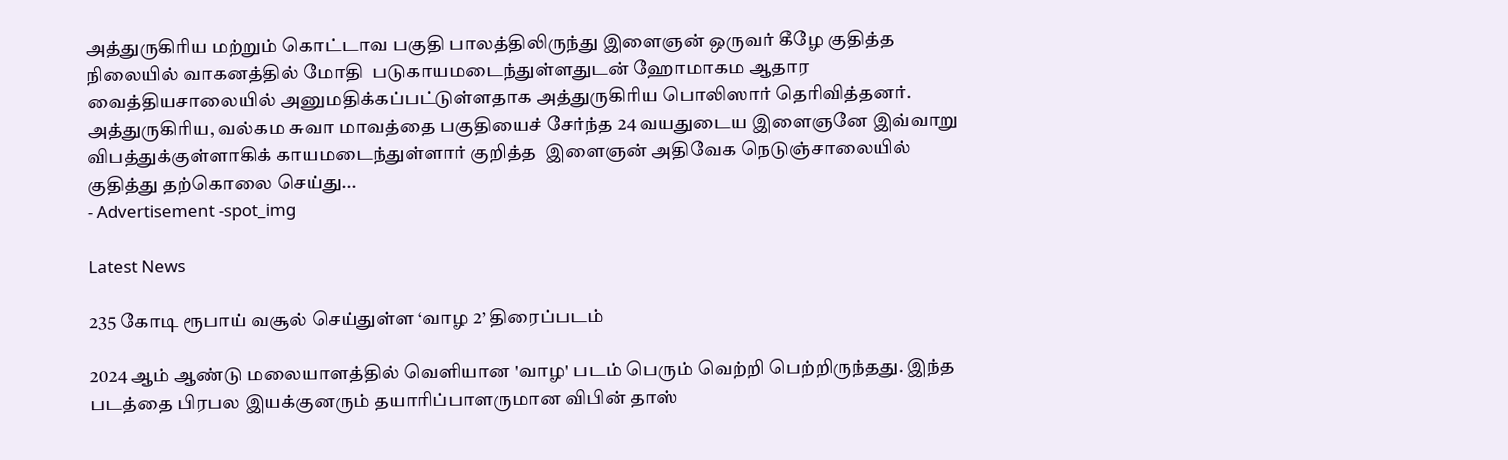அத்துருகிரிய மற்றும் கொட்டாவ பகுதி பாலத்திலிருந்து இளைஞன் ஒருவர் கீழே குதித்த நிலையில் வாகனத்தில் மோதி  படுகாயமடைந்துள்ளதுடன் ஹோமாகம ஆதார வைத்தியசாலையில் அனுமதிக்கப்பட்டுள்ளதாக அத்துருகிரிய பொலிஸார் தெரிவித்தனர். அத்துருகிரிய, வல்கம சுவா மாவத்தை பகுதியைச் சேர்ந்த 24 வயதுடைய இளைஞனே இவ்வாறு விபத்துக்குள்ளாகிக் காயமடைந்துள்ளார் குறித்த  இளைஞன் அதிவேக நெடுஞ்சாலையில்  குதித்து தற்கொலை செய்து...
- Advertisement -spot_img

Latest News

235 கோடி ரூபாய் வசூல் செய்துள்ள ‘வாழ 2’ திரைப்படம்

2024 ஆம் ஆண்டு மலையாளத்தில் வெளியான 'வாழ' படம் பெரும் வெற்றி பெற்றிருந்தது. இந்த படத்தை பிரபல இயக்குனரும் தயாரிப்பாளருமான விபின் தாஸ்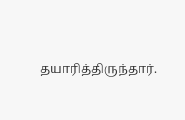தயாரித்திருந்தார்.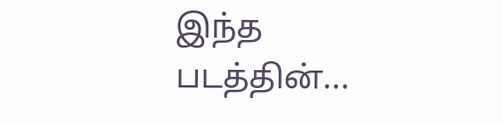இந்த படத்தின்...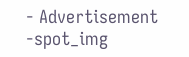- Advertisement -spot_img